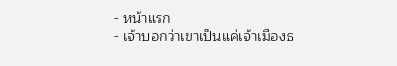- หน้าแรก
- เจ้าบอกว่าเขาเป็นแค่เจ้าเมืองธ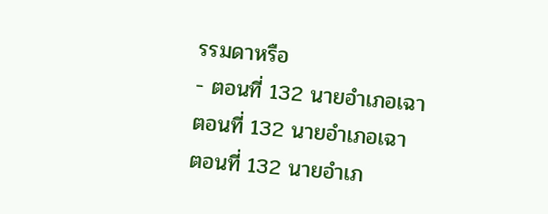รรมดาหรือ
- ตอนที่ 132 นายอำเภอเฉา
ตอนที่ 132 นายอำเภอเฉา
ตอนที่ 132 นายอำเภ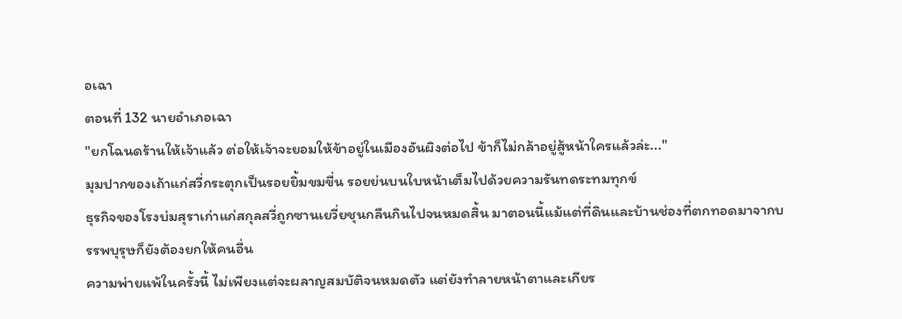อเฉา
ตอนที่ 132 นายอำเภอเฉา
"ยกโฉนดร้านให้เจ้าแล้ว ต่อให้เจ้าจะยอมให้ข้าอยู่ในเมืองอันผิงต่อไป ข้าก็ไม่กล้าอยู่สู้หน้าใครแล้วล่ะ..."
มุมปากของเถ้าแก่สวี่กระตุกเป็นรอยยิ้มขมขื่น รอยย่นบนใบหน้าเต็มไปด้วยความรันทดระทมทุกข์
ธุรกิจของโรงบ่มสุราเก่าแก่สกุลสวี่ถูกซานเยวี่ยชุนกลืนกินไปจนหมดสิ้น มาตอนนี้แม้แต่ที่ดินและบ้านช่องที่ตกทอดมาจากบรรพบุรุษก็ยังต้องยกให้คนอื่น
ความพ่ายแพ้ในครั้งนี้ ไม่เพียงแต่จะผลาญสมบัติจนหมดตัว แต่ยังทำลายหน้าตาและเกียร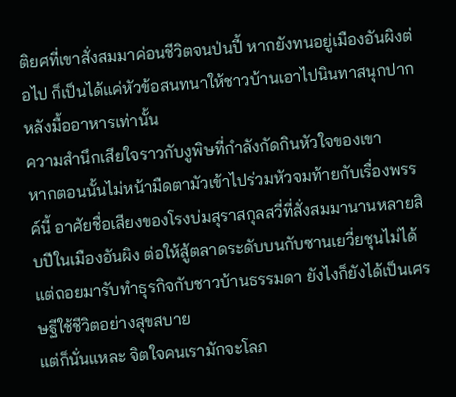ติยศที่เขาสั่งสมมาค่อนชีวิตจนป่นปี้ หากยังทนอยู่เมืองอันผิงต่อไป ก็เป็นได้แค่หัวข้อสนทนาให้ชาวบ้านเอาไปนินทาสนุกปากหลังมื้ออาหารเท่านั้น
ความสำนึกเสียใจราวกับงูพิษที่กำลังกัดกินหัวใจของเขา
หากตอนนั้นไม่หน้ามืดตามัวเข้าไปร่วมหัวจมท้ายกับเรื่องพรรค์นี้ อาศัยชื่อเสียงของโรงบ่มสุราสกุลสวี่ที่สั่งสมมานานหลายสิบปีในเมืองอันผิง ต่อให้สู้ตลาดระดับบนกับซานเยวี่ยชุนไม่ได้ แต่ถอยมารับทำธุรกิจกับชาวบ้านธรรมดา ยังไงก็ยังได้เป็นเศรษฐีใช้ชีวิตอย่างสุขสบาย
แต่ก็นั่นแหละ จิตใจคนเรามักจะโลภ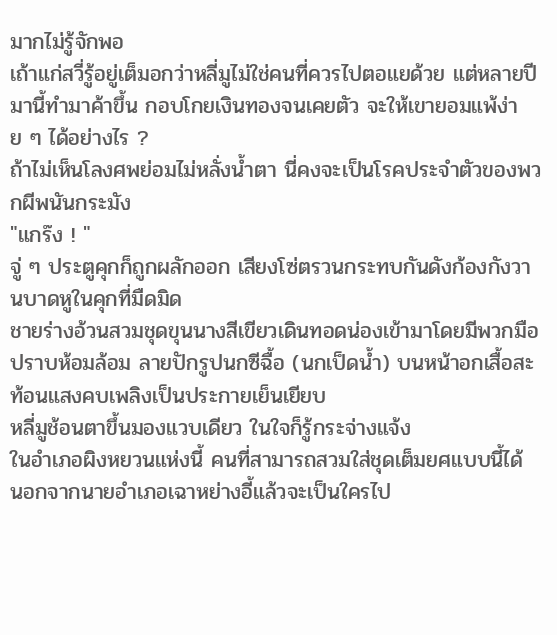มากไม่รู้จักพอ
เถ้าแก่สวี่รู้อยู่เต็มอกว่าหลี่มูไม่ใช่คนที่ควรไปตอแยด้วย แต่หลายปีมานี้ทำมาค้าขึ้น กอบโกยเงินทองจนเคยตัว จะให้เขายอมแพ้ง่าย ๆ ได้อย่างไร ?
ถ้าไม่เห็นโลงศพย่อมไม่หลั่งน้ำตา นี่คงจะเป็นโรคประจำตัวของพวกผีพนันกระมัง
"แกร๊ง ! "
จู่ ๆ ประตูคุกก็ถูกผลักออก เสียงโซ่ตรวนกระทบกันดังก้องกังวานบาดหูในคุกที่มืดมิด
ชายร่างอ้วนสวมชุดขุนนางสีเขียวเดินทอดน่องเข้ามาโดยมีพวกมือปราบห้อมล้อม ลายปักรูปนกซีฉื้อ (นกเป็ดน้ำ) บนหน้าอกเสื้อสะท้อนแสงคบเพลิงเป็นประกายเย็นเยียบ
หลี่มูช้อนตาขึ้นมองแวบเดียว ในใจก็รู้กระจ่างแจ้ง
ในอำเภอผิงหยวนแห่งนี้ คนที่สามารถสวมใส่ชุดเต็มยศแบบนี้ได้ นอกจากนายอำเภอเฉาหย่างอี้แล้วจะเป็นใครไป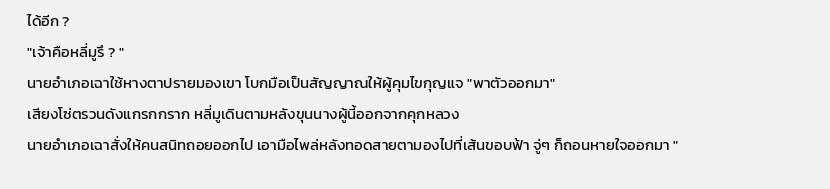ได้อีก ?
"เจ้าคือหลี่มูรึ ? "
นายอำเภอเฉาใช้หางตาปรายมองเขา โบกมือเป็นสัญญาณให้ผู้คุมไขกุญแจ "พาตัวออกมา"
เสียงโซ่ตรวนดังแกรกกราก หลี่มูเดินตามหลังขุนนางผู้นี้ออกจากคุกหลวง
นายอำเภอเฉาสั่งให้คนสนิทถอยออกไป เอามือไพล่หลังทอดสายตามองไปที่เส้นขอบฟ้า จู่ๆ ก็ถอนหายใจออกมา "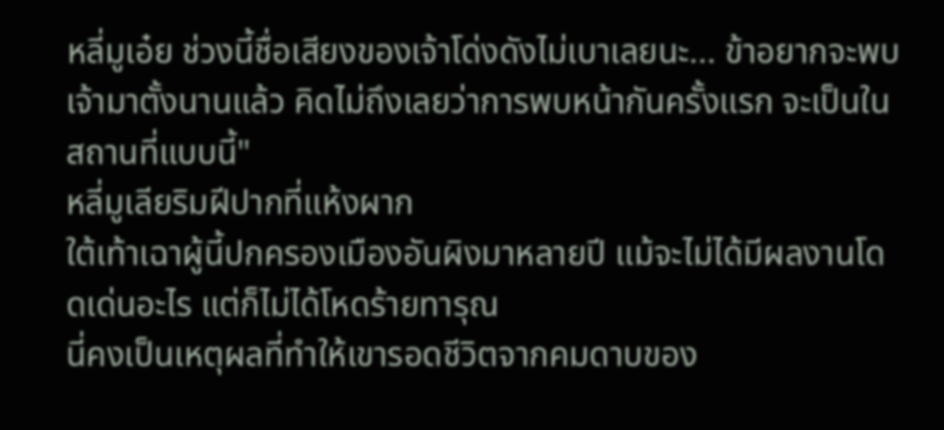หลี่มูเอ๋ย ช่วงนี้ชื่อเสียงของเจ้าโด่งดังไม่เบาเลยนะ... ข้าอยากจะพบเจ้ามาตั้งนานแล้ว คิดไม่ถึงเลยว่าการพบหน้ากันครั้งแรก จะเป็นในสถานที่แบบนี้"
หลี่มูเลียริมฝีปากที่แห้งผาก
ใต้เท้าเฉาผู้นี้ปกครองเมืองอันผิงมาหลายปี แม้จะไม่ได้มีผลงานโดดเด่นอะไร แต่ก็ไม่ได้โหดร้ายทารุณ
นี่คงเป็นเหตุผลที่ทำให้เขารอดชีวิตจากคมดาบของ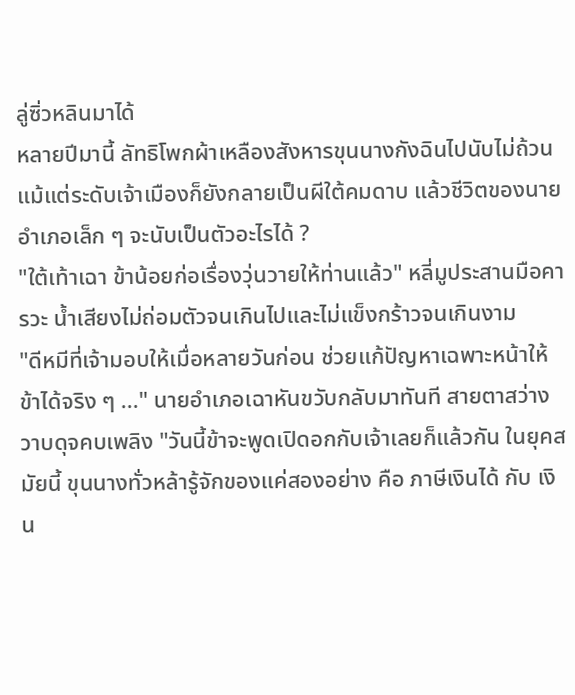ลู่ซิ่วหลินมาได้
หลายปีมานี้ ลัทธิโพกผ้าเหลืองสังหารขุนนางกังฉินไปนับไม่ถ้วน แม้แต่ระดับเจ้าเมืองก็ยังกลายเป็นผีใต้คมดาบ แล้วชีวิตของนายอำเภอเล็ก ๆ จะนับเป็นตัวอะไรได้ ?
"ใต้เท้าเฉา ข้าน้อยก่อเรื่องวุ่นวายให้ท่านแล้ว" หลี่มูประสานมือคารวะ น้ำเสียงไม่ถ่อมตัวจนเกินไปและไม่แข็งกร้าวจนเกินงาม
"ดีหมีที่เจ้ามอบให้เมื่อหลายวันก่อน ช่วยแก้ปัญหาเฉพาะหน้าให้ข้าได้จริง ๆ ..." นายอำเภอเฉาหันขวับกลับมาทันที สายตาสว่างวาบดุจคบเพลิง "วันนี้ข้าจะพูดเปิดอกกับเจ้าเลยก็แล้วกัน ในยุคสมัยนี้ ขุนนางทั่วหล้ารู้จักของแค่สองอย่าง คือ ภาษีเงินได้ กับ เงิน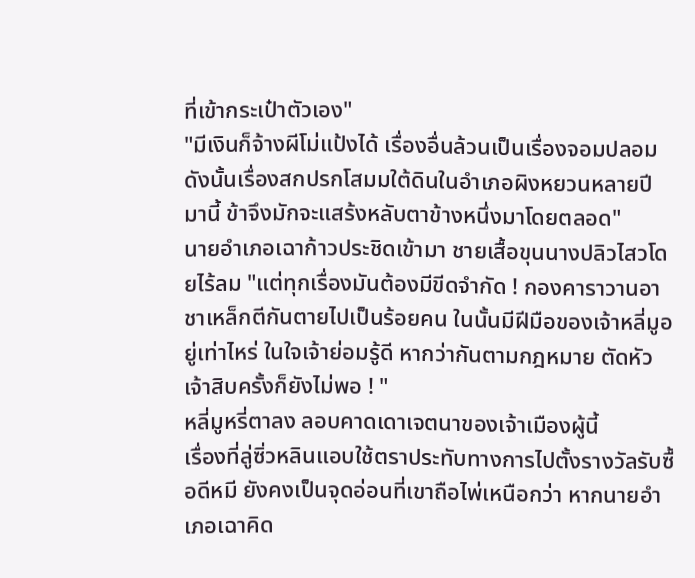ที่เข้ากระเป๋าตัวเอง"
"มีเงินก็จ้างผีโม่แป้งได้ เรื่องอื่นล้วนเป็นเรื่องจอมปลอม ดังนั้นเรื่องสกปรกโสมมใต้ดินในอำเภอผิงหยวนหลายปีมานี้ ข้าจึงมักจะแสร้งหลับตาข้างหนึ่งมาโดยตลอด"
นายอำเภอเฉาก้าวประชิดเข้ามา ชายเสื้อขุนนางปลิวไสวโดยไร้ลม "แต่ทุกเรื่องมันต้องมีขีดจำกัด ! กองคาราวานอาชาเหล็กตีกันตายไปเป็นร้อยคน ในนั้นมีฝีมือของเจ้าหลี่มูอยู่เท่าไหร่ ในใจเจ้าย่อมรู้ดี หากว่ากันตามกฎหมาย ตัดหัวเจ้าสิบครั้งก็ยังไม่พอ ! "
หลี่มูหรี่ตาลง ลอบคาดเดาเจตนาของเจ้าเมืองผู้นี้
เรื่องที่ลู่ซิ่วหลินแอบใช้ตราประทับทางการไปตั้งรางวัลรับซื้อดีหมี ยังคงเป็นจุดอ่อนที่เขาถือไพ่เหนือกว่า หากนายอำเภอเฉาคิด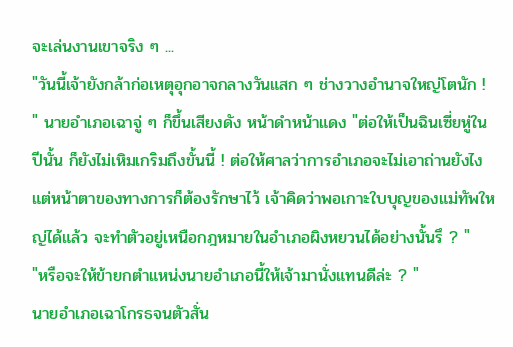จะเล่นงานเขาจริง ๆ ...
"วันนี้เจ้ายังกล้าก่อเหตุอุกอาจกลางวันแสก ๆ ช่างวางอำนาจใหญ่โตนัก ! " นายอำเภอเฉาจู่ ๆ ก็ขึ้นเสียงดัง หน้าดำหน้าแดง "ต่อให้เป็นฉินเซี่ยหู่ในปีนั้น ก็ยังไม่เหิมเกริมถึงขั้นนี้ ! ต่อให้ศาลว่าการอำเภอจะไม่เอาถ่านยังไง แต่หน้าตาของทางการก็ต้องรักษาไว้ เจ้าคิดว่าพอเกาะใบบุญของแม่ทัพใหญ่ได้แล้ว จะทำตัวอยู่เหนือกฎหมายในอำเภอผิงหยวนได้อย่างนั้นรึ ? "
"หรือจะให้ข้ายกตำแหน่งนายอำเภอนี้ให้เจ้ามานั่งแทนดีล่ะ ? "
นายอำเภอเฉาโกรธจนตัวสั่น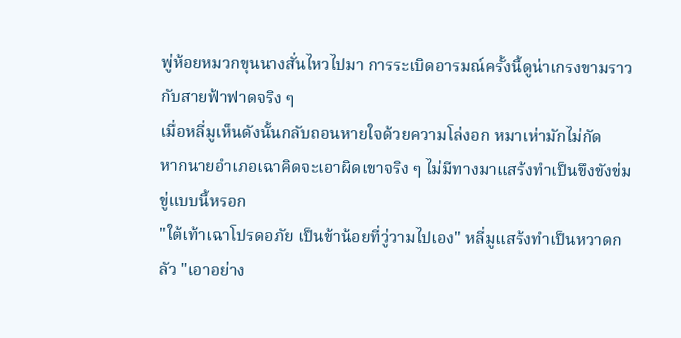พู่ห้อยหมวกขุนนางสั่นไหวไปมา การระเบิดอารมณ์ครั้งนี้ดูน่าเกรงขามราวกับสายฟ้าฟาดจริง ๆ
เมื่อหลี่มูเห็นดังนั้นกลับถอนหายใจด้วยความโล่งอก หมาเห่ามักไม่กัด
หากนายอำเภอเฉาคิดจะเอาผิดเขาจริง ๆ ไม่มีทางมาแสร้งทำเป็นขึงขังข่มขู่แบบนี้หรอก
"ใต้เท้าเฉาโปรดอภัย เป็นข้าน้อยที่วู่วามไปเอง" หลี่มูแสร้งทำเป็นหวาดกลัว "เอาอย่าง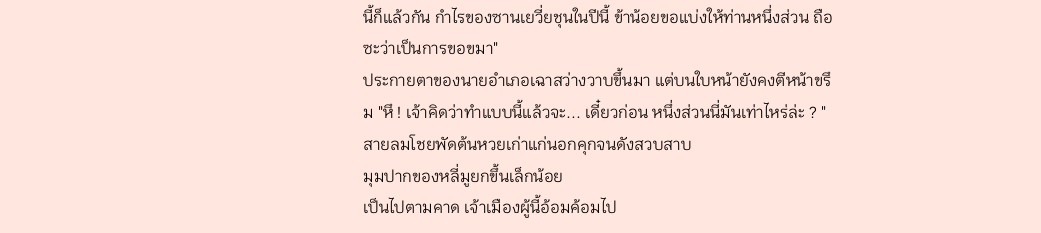นี้ก็แล้วกัน กำไรของซานเยวี่ยชุนในปีนี้ ข้าน้อยขอแบ่งให้ท่านหนึ่งส่วน ถือซะว่าเป็นการขอขมา"
ประกายตาของนายอำเภอเฉาสว่างวาบขึ้นมา แต่บนใบหน้ายังคงตีหน้าขรึม "หึ ! เจ้าคิดว่าทำแบบนี้แล้วจะ... เดี๋ยวก่อน หนึ่งส่วนนี่มันเท่าไหร่ล่ะ ? "
สายลมโชยพัดต้นหวยเก่าแก่นอกคุกจนดังสวบสาบ
มุมปากของหลี่มูยกขึ้นเล็กน้อย
เป็นไปตามคาด เจ้าเมืองผู้นี้อ้อมค้อมไป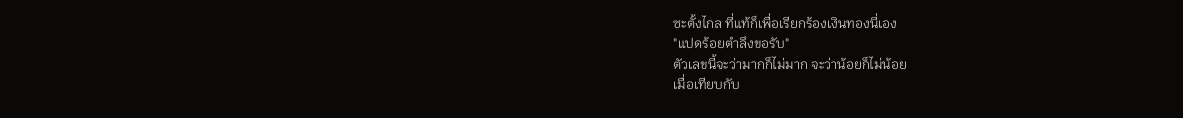ซะตั้งไกล ที่แท้ก็เพื่อเรียกร้องเงินทองนี่เอง
"แปดร้อยตำลึงขอรับ"
ตัวเลขนี้จะว่ามากก็ไม่มาก จะว่าน้อยก็ไม่น้อย
เมื่อเทียบกับ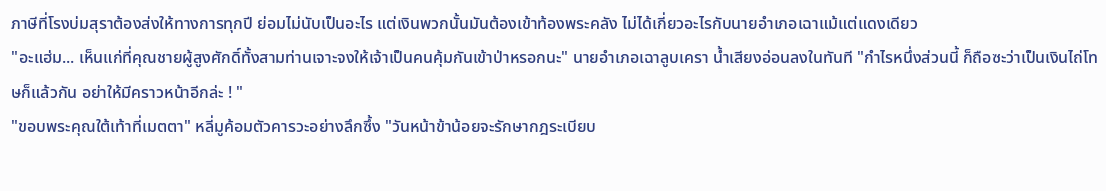ภาษีที่โรงบ่มสุราต้องส่งให้ทางการทุกปี ย่อมไม่นับเป็นอะไร แต่เงินพวกนั้นมันต้องเข้าท้องพระคลัง ไม่ได้เกี่ยวอะไรกับนายอำเภอเฉาแม้แต่แดงเดียว
"อะแฮ่ม... เห็นแก่ที่คุณชายผู้สูงศักดิ์ทั้งสามท่านเจาะจงให้เจ้าเป็นคนคุ้มกันเข้าป่าหรอกนะ" นายอำเภอเฉาลูบเครา น้ำเสียงอ่อนลงในทันที "กำไรหนึ่งส่วนนี้ ก็ถือซะว่าเป็นเงินไถ่โทษก็แล้วกัน อย่าให้มีคราวหน้าอีกล่ะ ! "
"ขอบพระคุณใต้เท้าที่เมตตา" หลี่มูค้อมตัวคารวะอย่างลึกซึ้ง "วันหน้าข้าน้อยจะรักษากฎระเบียบ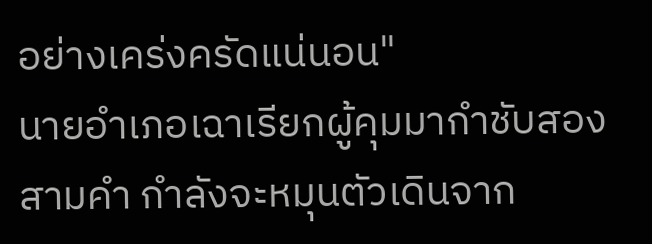อย่างเคร่งครัดแน่นอน"
นายอำเภอเฉาเรียกผู้คุมมากำชับสองสามคำ กำลังจะหมุนตัวเดินจาก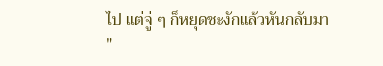ไป แต่จู่ ๆ ก็หยุดชะงักแล้วหันกลับมา "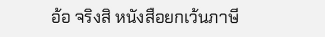อ้อ จริงสิ หนังสือยกเว้นภาษี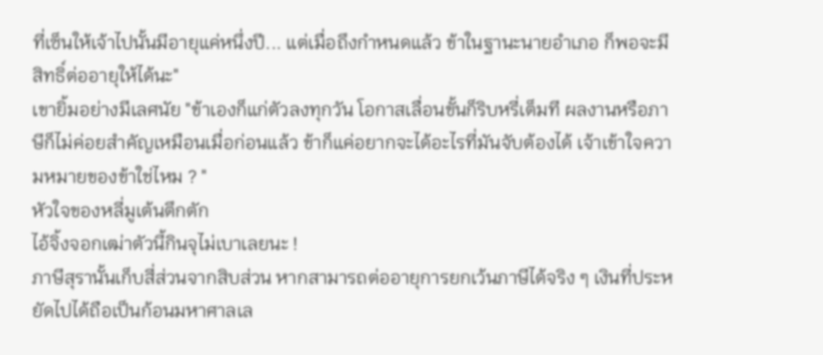ที่เซ็นให้เจ้าไปนั้นมีอายุแค่หนึ่งปี... แต่เมื่อถึงกำหนดแล้ว ข้าในฐานะนายอำเภอ ก็พอจะมีสิทธิ์ต่ออายุให้ได้นะ"
เขายิ้มอย่างมีเลศนัย "ข้าเองก็แก่ตัวลงทุกวัน โอกาสเลื่อนขั้นก็ริบหรี่เต็มที ผลงานหรือภาษีก็ไม่ค่อยสำคัญเหมือนเมื่อก่อนแล้ว ข้าก็แค่อยากจะได้อะไรที่มันจับต้องได้ เจ้าเข้าใจความหมายของข้าใช่ไหม ? "
หัวใจของหลี่มูเต้นตึกตัก
ไอ้จิ้งจอกเฒ่าตัวนี้กินจุไม่เบาเลยนะ !
ภาษีสุรานั้นเก็บสี่ส่วนจากสิบส่วน หากสามารถต่ออายุการยกเว้นภาษีได้จริง ๆ เงินที่ประหยัดไปได้ถือเป็นก้อนมหาศาลเล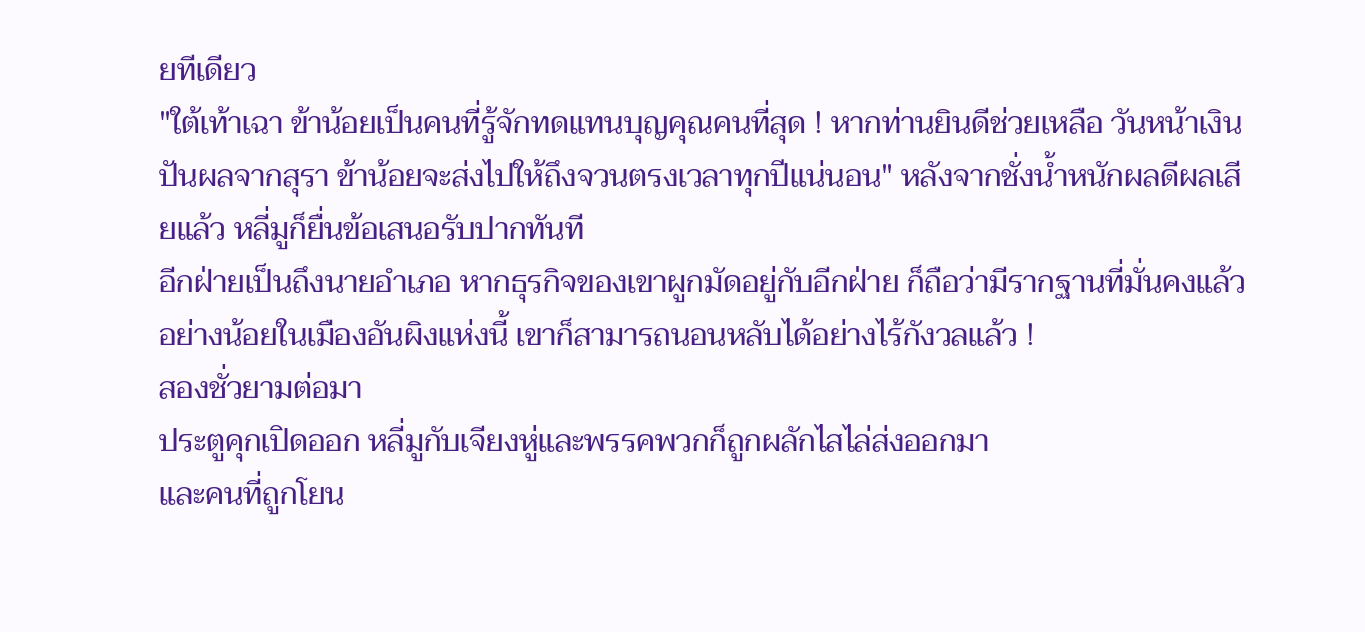ยทีเดียว
"ใต้เท้าเฉา ข้าน้อยเป็นคนที่รู้จักทดแทนบุญคุณคนที่สุด ! หากท่านยินดีช่วยเหลือ วันหน้าเงินปันผลจากสุรา ข้าน้อยจะส่งไปให้ถึงจวนตรงเวลาทุกปีแน่นอน" หลังจากชั่งน้ำหนักผลดีผลเสียแล้ว หลี่มูก็ยื่นข้อเสนอรับปากทันที
อีกฝ่ายเป็นถึงนายอำเภอ หากธุรกิจของเขาผูกมัดอยู่กับอีกฝ่าย ก็ถือว่ามีรากฐานที่มั่นคงแล้ว
อย่างน้อยในเมืองอันผิงแห่งนี้ เขาก็สามารถนอนหลับได้อย่างไร้กังวลแล้ว !
สองชั่วยามต่อมา
ประตูคุกเปิดออก หลี่มูกับเจียงหู่และพรรคพวกก็ถูกผลักไสไล่ส่งออกมา
และคนที่ถูกโยน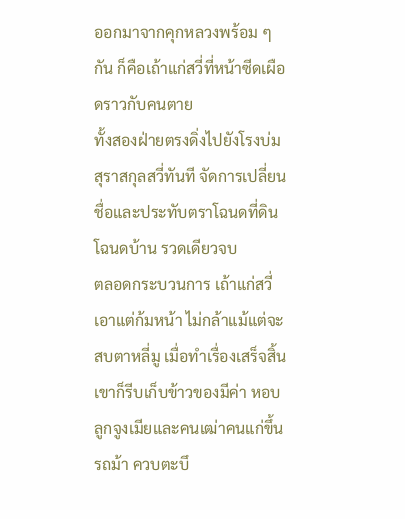ออกมาจากคุกหลวงพร้อม ๆ กัน ก็คือเถ้าแก่สวี่ที่หน้าซีดเผือดราวกับคนตาย
ทั้งสองฝ่ายตรงดิ่งไปยังโรงบ่มสุราสกุลสวี่ทันที จัดการเปลี่ยนชื่อและประทับตราโฉนดที่ดินโฉนดบ้าน รวดเดียวจบ
ตลอดกระบวนการ เถ้าแก่สวี่เอาแต่ก้มหน้า ไม่กล้าแม้แต่จะสบตาหลี่มู เมื่อทำเรื่องเสร็จสิ้น เขาก็รีบเก็บข้าวของมีค่า หอบลูกจูงเมียและคนเฒ่าคนแก่ขึ้นรถม้า ควบตะบึ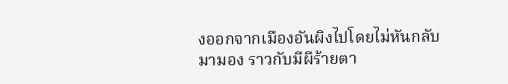งออกจากเมืองอันผิงไปโดยไม่หันกลับมามอง ราวกับมีผีร้ายตา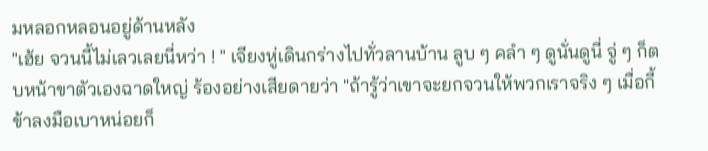มหลอกหลอนอยู่ด้านหลัง
"เฮ้ย จวนนี้ไม่เลวเลยนี่หว่า ! " เจียงหู่เดินกร่างไปทั่วลานบ้าน ลูบ ๆ คลำ ๆ ดูนั่นดูนี่ จู่ ๆ ก็ตบหน้าขาตัวเองฉาดใหญ่ ร้องอย่างเสียดายว่า "ถ้ารู้ว่าเขาจะยกจวนให้พวกเราจริง ๆ เมื่อกี้ข้าลงมือเบาหน่อยก็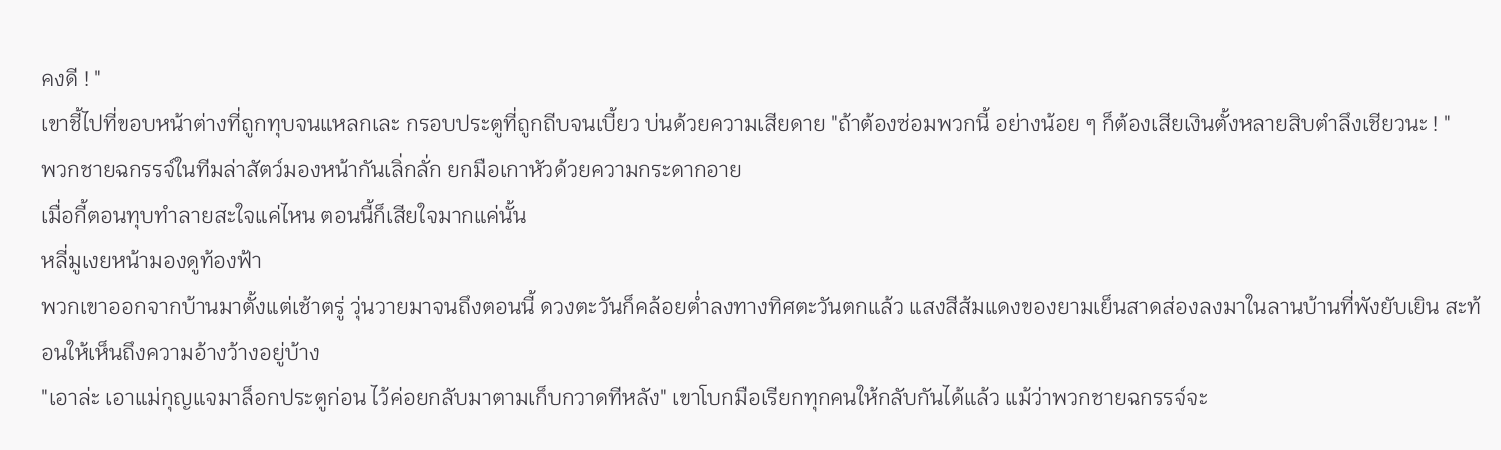คงดี ! "
เขาชี้ไปที่ขอบหน้าต่างที่ถูกทุบจนแหลกเละ กรอบประตูที่ถูกถีบจนเบี้ยว บ่นด้วยความเสียดาย "ถ้าต้องซ่อมพวกนี้ อย่างน้อย ๆ ก็ต้องเสียเงินตั้งหลายสิบตำลึงเชียวนะ ! "
พวกชายฉกรรจ์ในทีมล่าสัตว์มองหน้ากันเลิ่กลั่ก ยกมือเกาหัวด้วยความกระดากอาย
เมื่อกี้ตอนทุบทำลายสะใจแค่ไหน ตอนนี้ก็เสียใจมากแค่นั้น
หลี่มูเงยหน้ามองดูท้องฟ้า
พวกเขาออกจากบ้านมาตั้งแต่เช้าตรู่ วุ่นวายมาจนถึงตอนนี้ ดวงตะวันก็คล้อยต่ำลงทางทิศตะวันตกแล้ว แสงสีส้มแดงของยามเย็นสาดส่องลงมาในลานบ้านที่พังยับเยิน สะท้อนให้เห็นถึงความอ้างว้างอยู่บ้าง
"เอาล่ะ เอาแม่กุญแจมาล็อกประตูก่อน ไว้ค่อยกลับมาตามเก็บกวาดทีหลัง" เขาโบกมือเรียกทุกคนให้กลับกันได้แล้ว แม้ว่าพวกชายฉกรรจ์จะ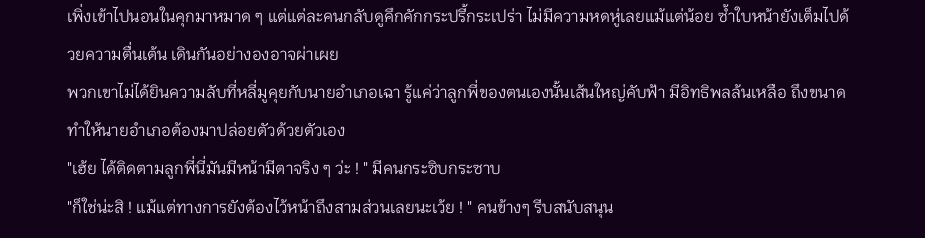เพิ่งเข้าไปนอนในคุกมาหมาด ๆ แต่แต่ละคนกลับดูคึกคักกระปรี้กระเปร่า ไม่มีความหดหู่เลยแม้แต่น้อย ซ้ำใบหน้ายังเต็มไปด้วยความตื่นเต้น เดินกันอย่างองอาจผ่าเผย
พวกเขาไม่ได้ยินความลับที่หลี่มูคุยกับนายอำเภอเฉา รู้แค่ว่าลูกพี่ของตนเองนั้นเส้นใหญ่คับฟ้า มีอิทธิพลล้นเหลือ ถึงขนาดทำให้นายอำเภอต้องมาปล่อยตัวด้วยตัวเอง
"เฮ้ย ได้ติดตามลูกพี่นี่มันมีหน้ามีตาจริง ๆ ว่ะ ! " มีคนกระซิบกระซาบ
"ก็ใช่น่ะสิ ! แม้แต่ทางการยังต้องไว้หน้าถึงสามส่วนเลยนะเว้ย ! " คนข้างๆ รีบสนับสนุน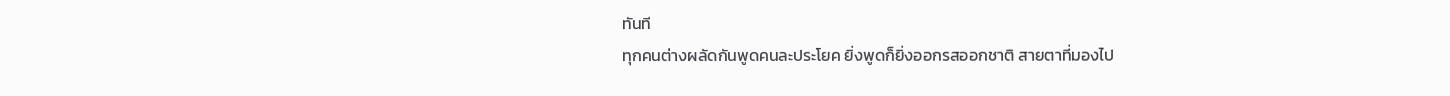ทันที
ทุกคนต่างผลัดกันพูดคนละประโยค ยิ่งพูดก็ยิ่งออกรสออกชาติ สายตาที่มองไป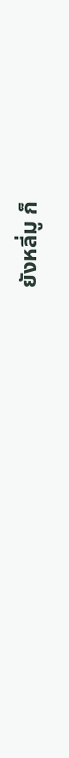ยังหลี่มู ก็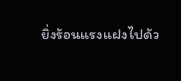ยิ่งร้อนแรงแฝงไปด้ว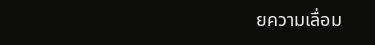ยความเลื่อม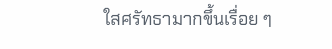ใสศรัทธามากขึ้นเรื่อย ๆ